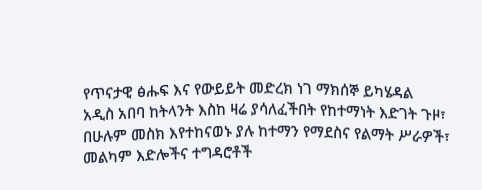የጥናታዊ ፅሑፍ እና የውይይት መድረክ ነገ ማክሰኞ ይካሄዳል
አዲስ አበባ ከትላንት እስከ ዛሬ ያሳለፈችበት የከተማነት እድገት ጉዞ፣ በሁሉም መስክ እየተከናወኑ ያሉ ከተማን የማደስና የልማት ሥራዎች፣ መልካም እድሎችና ተግዳሮቶች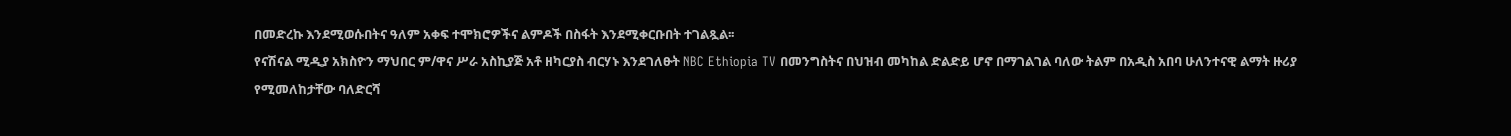በመድረኩ እንደሚወሱበትና ዓለም አቀፍ ተሞክሮዎችና ልምዶች በስፋት እንደሚቀርቡበት ተገልጿል፡፡
የናሽናል ሚዲያ አክስዮን ማህበር ም/ዋና ሥራ አስኪያጅ አቶ ዘካርያስ ብርሃኑ እንደገለፁት NBC Ethiopia TV በመንግስትና በህዝብ መካከል ድልድይ ሆኖ በማገልገል ባለው ትልም በአዲስ አበባ ሁለንተናዊ ልማት ዙሪያ የሚመለከታቸው ባለድርሻ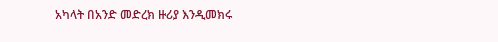አካላት በአንድ መድረክ ዙሪያ እንዲመክሩ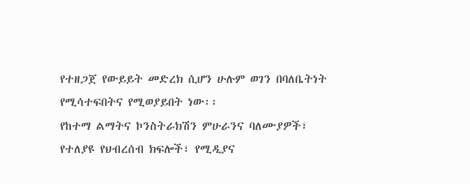የተዘጋጀ የውይይት መድረክ ሲሆን ሁሉም ወገን በባለቤትነት የሚሳተፍበትና የሚወያይበት ነው፡፡
የከተማ ልማትና ኮንስትራክሽን ምሁራንና ባለሙያዎች፣ የተለያዩ የህብረሰብ ክፍሎች፣ የሚዲያና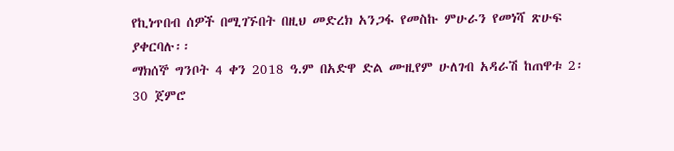የኪነጥበብ ሰዎች በሚገኙበት በዚህ መድረክ አንጋፋ የመስኩ ምሁራን የመነሻ ጽሁፍ ያቀርባሉ፡፡
ማክሰኞ ግንቦት 4 ቀን 2018 ዓ.ም በአድዋ ድል ሙዚየም ሁለገብ አዳራሽ ከጠዋቱ 2፡30 ጀምሮ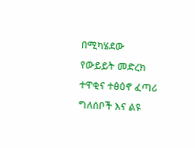በሚካሄደው የውይይት መድረክ ተዋቂና ተፅዕኖ ፈጣሪ ግለሰቦች እና ልዩ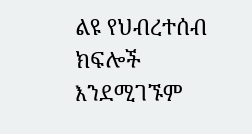ልዩ የህብረተሰብ ክፍሎች እንደሚገኙም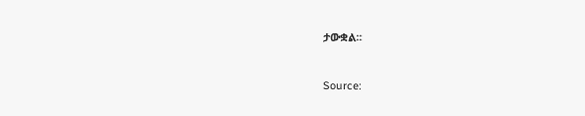ታውቋል፡፡



Source: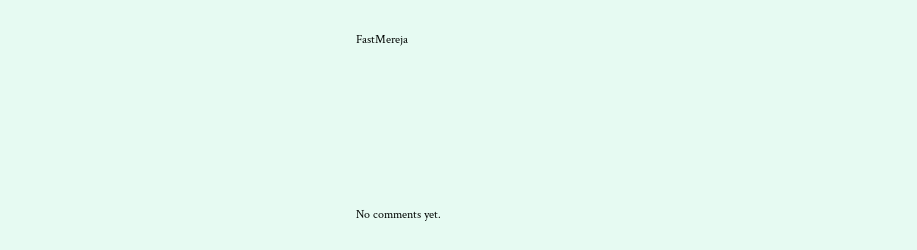FastMereja









No comments yet.